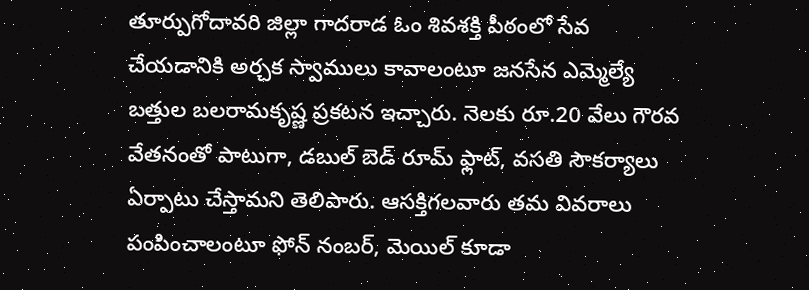తూర్పుగోదావరి జిల్లా గాదరాడ ఓం శివశక్తి పీఠంలో సేవ చేయడానికి అర్చక స్వాములు కావాలంటూ జనసేన ఎమ్మెల్యే బత్తుల బలరామకృష్ణ ప్రకటన ఇచ్చారు. నెలకు రూ.20 వేలు గౌరవ వేతనంతో పాటుగా, డబుల్ బెడ్ రూమ్ ఫ్లాట్, వసతి సౌకర్యాలు ఏర్పాటు చేస్తామని తెలిపారు. ఆసక్తిగలవారు తమ వివరాలు పంపించాలంటూ ఫోన్ నంబర్, మెయిల్ కూడా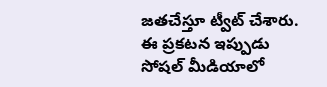జతచేస్తూ ట్వీట్ చేశారు. ఈ ప్రకటన ఇప్పుడు సోషల్ మీడియాలో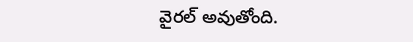వైరల్ అవుతోంది.